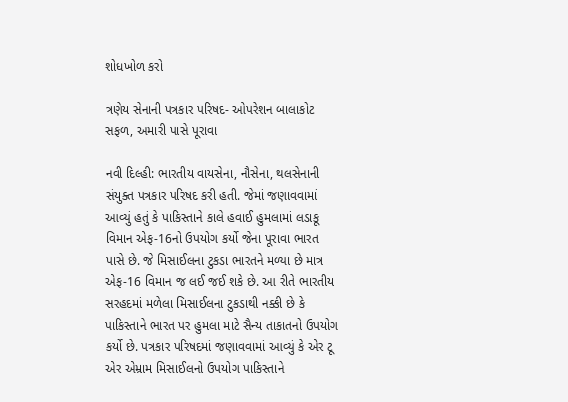શોધખોળ કરો

ત્રણેય સેનાની પત્રકાર પરિષદ- ઓપરેશન બાલાકોટ સફળ, અમારી પાસે પૂરાવા

નવી દિલ્હી: ભારતીય વાયસેના, નૌસેના, થલસેનાની સંયુક્ત પત્રકાર પરિષદ કરી હતી. જેમાં જણાવવામાં આવ્યું હતું કે પાકિસ્તાને કાલે હવાઈ હુમલામાં લડાકૂ વિમાન એફ-16નો ઉપયોગ કર્યો જેના પૂરાવા ભારત પાસે છે. જે મિસાઈલના ટુકડા ભારતને મળ્યા છે માત્ર એફ-16 વિમાન જ લઈ જઈ શકે છે. આ રીતે ભારતીય સરહદમાં મળેલા મિસાઈલના ટુકડાથી નક્કી છે કે પાકિસ્તાને ભારત પર હુમલા માટે સૈન્ય તાકાતનો ઉપયોગ કર્યો છે. પત્રકાર પરિષદમાં જણાવવામાં આવ્યું કે એર ટૂ એર એમ્રામ મિસાઈલનો ઉપયોગ પાકિસ્તાને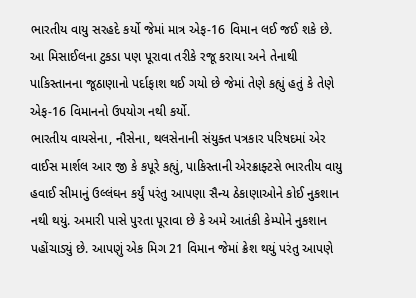ભારતીય વાયુ સરહદે કર્યો જેમાં માત્ર એફ-16 વિમાન લઈ જઈ શકે છે. આ મિસાઈલના ટુકડા પણ પૂરાવા તરીકે રજૂ કરાયા અને તેનાથી પાકિસ્તાનના જૂઠાણાનો પર્દાફાશ થઈ ગયો છે જેમાં તેણે કહ્યું હતું કે તેણે એફ-16 વિમાનનો ઉપયોગ નથી કર્યો.
ભારતીય વાયસેના, નૌસેના, થલસેનાની સંયુક્ત પત્રકાર પરિષદમાં એર વાઈસ માર્શલ આર જી કે કપૂરે કહ્યું, પાકિસ્તાની એરક્રાફ્ટસે ભારતીય વાયુ હવાઈ સીમાનું ઉલ્લંઘન કર્યું પરંતુ આપણા સૈન્ય ઠેકાણાઓને કોઈ નુકશાન નથી થયું. અમારી પાસે પુરતા પૂરાવા છે કે અમે આતંકી કેમ્પોને નુકશાન પહોંચાડ્યું છે. આપણું એક મિગ 21 વિમાન જેમાં ક્રેશ થયું પરંતુ આપણે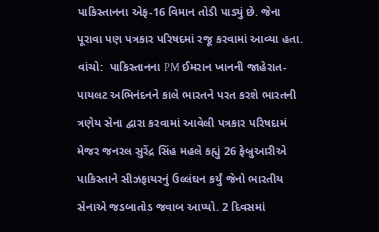પાકિસ્તાનના એફ-16 વિમાન તોડી પાડ્યું છે. જેના પૂરાવા પણ પત્રકાર પરિષદમાં રજૂ કરવામાં આવ્યા હતા. વાંચો:  પાકિસ્તાનના PM ઈમરાન ખાનની જાહેરાત- પાયલટ અભિનંદનને કાલે ભારતને પરત કરશે ભારતની ત્રણેય સેના દ્વારા કરવામાં આવેલી પત્રકાર પરિષદામં મેજર જનરલ સુરેંદ્ર સિંહ મહલે કહ્યું 26 ફેબ્રુઆરીએ પાકિસ્તાને સીઝફાયરનું ઉલ્લંઘન કર્યું જેનો ભારતીય સેનાએ જડબાતોડ જવાબ આપ્યો. 2 દિવસમાં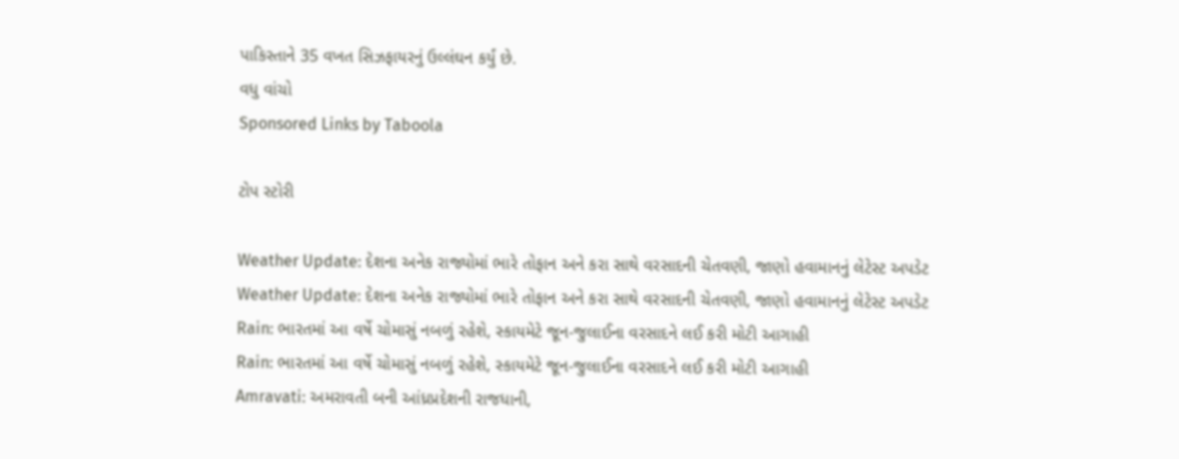પાકિસ્તાને 35 વખત સિઝફાયરનું ઉલ્લંઘન કર્યું છે.
વધુ વાંચો
Sponsored Links by Taboola

ટોપ સ્ટોરી

Weather Update: દેશના અનેક રાજ્યોમાં ભારે તોફાન અને કરા સાથે વરસાદની ચેતવણી, જાણો હવામાનનું લેટેસ્ટ અપડેટ
Weather Update: દેશના અનેક રાજ્યોમાં ભારે તોફાન અને કરા સાથે વરસાદની ચેતવણી, જાણો હવામાનનું લેટેસ્ટ અપડેટ
Rain: ભારતમાં આ વર્ષે ચોમાસું નબળું રહેશે, સ્કાયમેટે જૂન-જુલાઈના વરસાદને લઈ કરી મોટી આગાહી
Rain: ભારતમાં આ વર્ષે ચોમાસું નબળું રહેશે, સ્કાયમેટે જૂન-જુલાઈના વરસાદને લઈ કરી મોટી આગાહી
Amravati: અમરાવતી બની આંધ્રપ્રદેશની રાજધાની,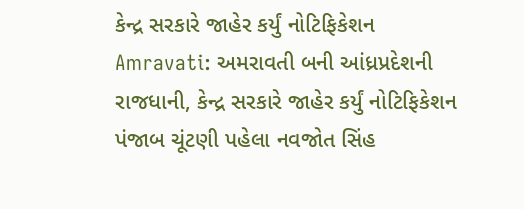કેન્દ્ર સરકારે જાહેર કર્યું નોટિફિકેશન
Amravati: અમરાવતી બની આંધ્રપ્રદેશની રાજધાની, કેન્દ્ર સરકારે જાહેર કર્યું નોટિફિકેશન
પંજાબ ચૂંટણી પહેલા નવજોત સિંહ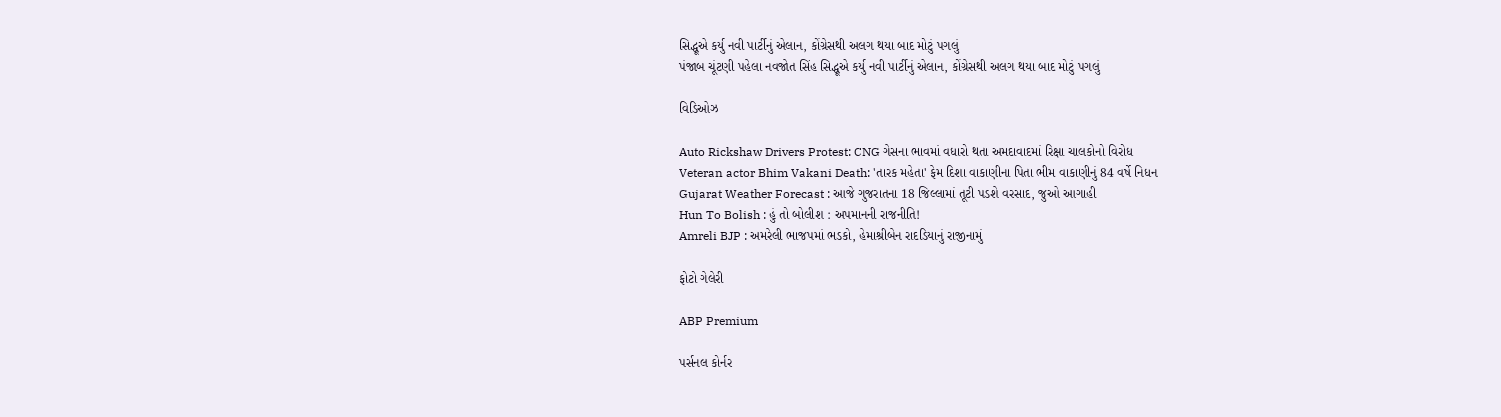સિદ્ધૂએ કર્યુ નવી પાર્ટીનું એલાન, કોંગ્રેસથી અલગ થયા બાદ મોટું પગલું
પંજાબ ચૂંટણી પહેલા નવજોત સિંહ સિદ્ધૂએ કર્યુ નવી પાર્ટીનું એલાન, કોંગ્રેસથી અલગ થયા બાદ મોટું પગલું

વિડિઓઝ

Auto Rickshaw Drivers Protest: CNG ગેસના ભાવમાં વધારો થતા અમદાવાદમાં રિક્ષા ચાલકોનો વિરોધ
Veteran actor Bhim Vakani Death: 'તારક મહેતા' ફેમ દિશા વાકાણીના પિતા ભીમ વાકાણીનું 84 વર્ષે નિધન
Gujarat Weather Forecast : આજે ગુજરાતના 18 જિલ્લામાં તૂટી પડશે વરસાદ, જુઓ આગાહી
Hun To Bolish : હું તો બોલીશ : અપમાનની રાજનીતિ!
Amreli BJP : અમરેલી ભાજપમાં ભડકો, હેમાશ્રીબેન રાદડિયાનું રાજીનામું

ફોટો ગેલેરી

ABP Premium

પર્સનલ કોર્નર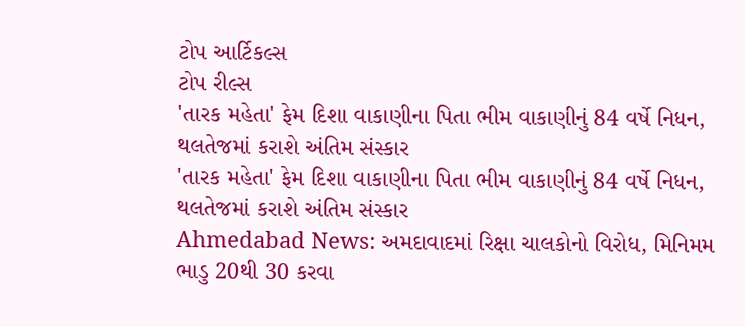ટોપ આર્ટિકલ્સ
ટોપ રીલ્સ
'તારક મહેતા' ફેમ દિશા વાકાણીના પિતા ભીમ વાકાણીનું 84 વર્ષે નિધન, થલતેજમાં કરાશે અંતિમ સંસ્કાર
'તારક મહેતા' ફેમ દિશા વાકાણીના પિતા ભીમ વાકાણીનું 84 વર્ષે નિધન, થલતેજમાં કરાશે અંતિમ સંસ્કાર
Ahmedabad News: અમદાવાદમાં રિક્ષા ચાલકોનો વિરોધ, મિનિમમ ભાડુ 20થી 30 કરવા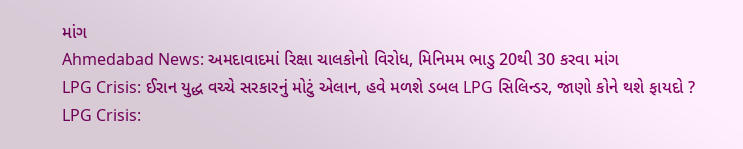માંગ
Ahmedabad News: અમદાવાદમાં રિક્ષા ચાલકોનો વિરોધ, મિનિમમ ભાડુ 20થી 30 કરવા માંગ
LPG Crisis: ઈરાન યુદ્ધ વચ્ચે સરકારનું મોટું એલાન, હવે મળશે ડબલ LPG સિલિન્ડર, જાણો કોને થશે ફાયદો ?
LPG Crisis: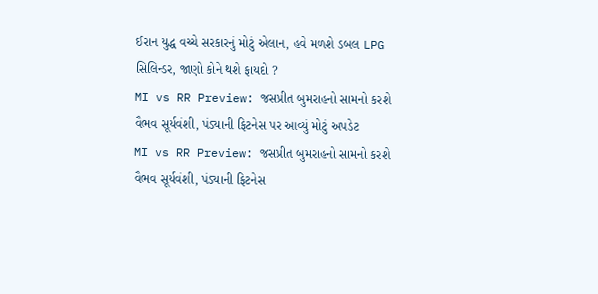ઈરાન યુદ્ધ વચ્ચે સરકારનું મોટું એલાન, હવે મળશે ડબલ LPG સિલિન્ડર, જાણો કોને થશે ફાયદો ?
MI vs RR Preview: જસપ્રીત બુમરાહનો સામનો કરશે વૈભવ સૂર્યવંશી, પંડ્યાની ફિટનેસ પર આવ્યું મોટું અપડેટ
MI vs RR Preview: જસપ્રીત બુમરાહનો સામનો કરશે વૈભવ સૂર્યવંશી, પંડ્યાની ફિટનેસ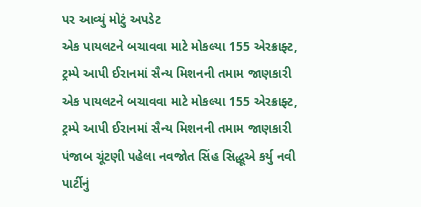પર આવ્યું મોટું અપડેટ
એક પાયલટને બચાવવા માટે મોકલ્યા 155 એરક્રાફ્ટ, ટ્રમ્પે આપી ઈરાનમાં સૈન્ય મિશનની તમામ જાણકારી
એક પાયલટને બચાવવા માટે મોકલ્યા 155 એરક્રાફ્ટ, ટ્રમ્પે આપી ઈરાનમાં સૈન્ય મિશનની તમામ જાણકારી
પંજાબ ચૂંટણી પહેલા નવજોત સિંહ સિદ્ધૂએ કર્યુ નવી પાર્ટીનું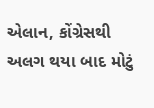એલાન, કોંગ્રેસથી અલગ થયા બાદ મોટું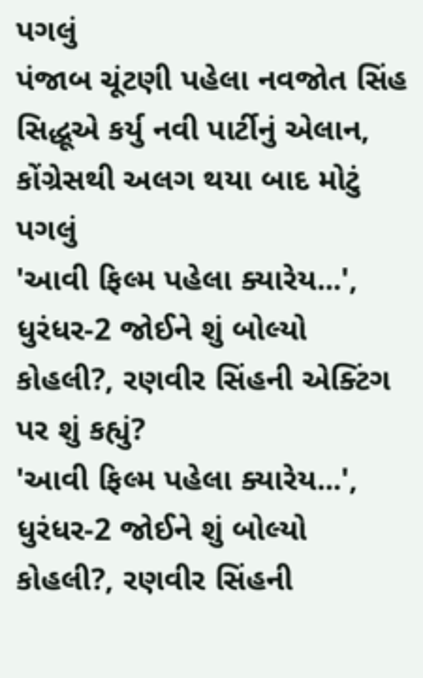પગલું
પંજાબ ચૂંટણી પહેલા નવજોત સિંહ સિદ્ધૂએ કર્યુ નવી પાર્ટીનું એલાન, કોંગ્રેસથી અલગ થયા બાદ મોટું પગલું
'આવી ફિલ્મ પહેલા ક્યારેય...', ધુરંધર-2 જોઈને શું બોલ્યો કોહલી?, રણવીર સિંહની એક્ટિંગ પર શું કહ્યું?
'આવી ફિલ્મ પહેલા ક્યારેય...', ધુરંધર-2 જોઈને શું બોલ્યો કોહલી?, રણવીર સિંહની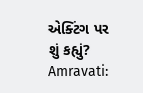એક્ટિંગ પર શું કહ્યું?
Amravati: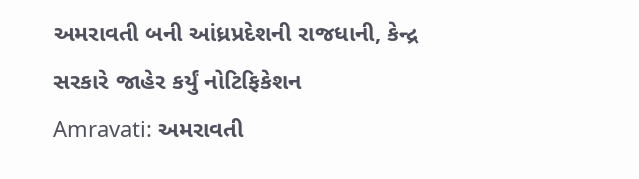અમરાવતી બની આંધ્રપ્રદેશની રાજધાની, કેન્દ્ર સરકારે જાહેર કર્યું નોટિફિકેશન
Amravati: અમરાવતી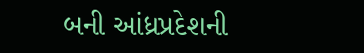બની આંધ્રપ્રદેશની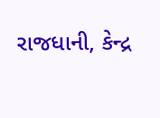રાજધાની, કેન્દ્ર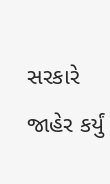સરકારે જાહેર કર્યું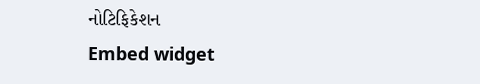નોટિફિકેશન
Embed widget